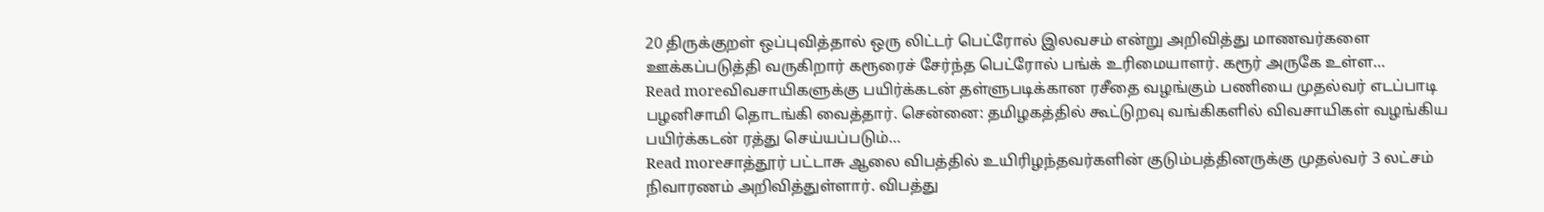20 திருக்குறள் ஒப்புவித்தால் ஒரு லிட்டர் பெட்ரோல் இலவசம் என்று அறிவித்து மாணவர்களை ஊக்கப்படுத்தி வருகிறார் கரூரைச் சேர்ந்த பெட்ரோல் பங்க் உரிமையாளர். கரூர் அருகே உள்ள...
Read moreவிவசாயிகளுக்கு பயிர்க்கடன் தள்ளுபடிக்கான ரசீதை வழங்கும் பணியை முதல்வர் எடப்பாடி பழனிசாமி தொடங்கி வைத்தார். சென்னை: தமிழகத்தில் கூட்டுறவு வங்கிகளில் விவசாயிகள் வழங்கிய பயிர்க்கடன் ரத்து செய்யப்படும்...
Read moreசாத்தூர் பட்டாசு ஆலை விபத்தில் உயிரிழந்தவர்களின் குடும்பத்தினருக்கு முதல்வர் 3 லட்சம் நிவாரணம் அறிவித்துள்ளார். விபத்து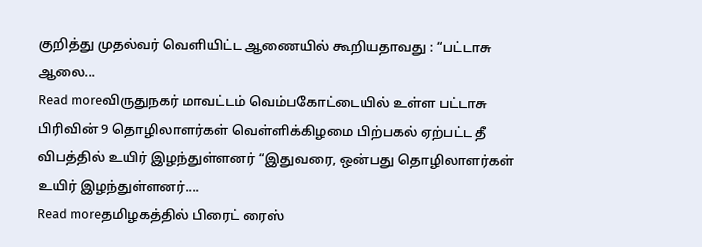குறித்து முதல்வர் வெளியிட்ட ஆணையில் கூறியதாவது : “பட்டாசு ஆலை...
Read moreவிருதுநகர் மாவட்டம் வெம்பகோட்டையில் உள்ள பட்டாசு பிரிவின் 9 தொழிலாளர்கள் வெள்ளிக்கிழமை பிற்பகல் ஏற்பட்ட தீ விபத்தில் உயிர் இழந்துள்ளனர் “இதுவரை, ஒன்பது தொழிலாளர்கள் உயிர் இழந்துள்ளனர்....
Read moreதமிழகத்தில் பிரைட் ரைஸ்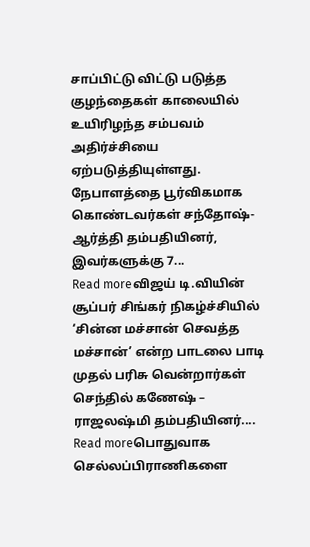சாப்பிட்டு விட்டு படுத்த குழந்தைகள் காலையில் உயிரிழந்த சம்பவம் அதிர்ச்சியை ஏற்படுத்தியுள்ளது. நேபாளத்தை பூர்விகமாக கொண்டவர்கள் சந்தோஷ்- ஆர்த்தி தம்பதியினர், இவர்களுக்கு 7...
Read moreவிஜய் டி.வியின் சூப்பர் சிங்கர் நிகழ்ச்சியில் ‘சின்ன மச்சான் செவத்த மச்சான்’ என்ற பாடலை பாடி முதல் பரிசு வென்றார்கள் செந்தில் கணேஷ் – ராஜலஷ்மி தம்பதியினர்....
Read moreபொதுவாக செல்லப்பிராணிகளை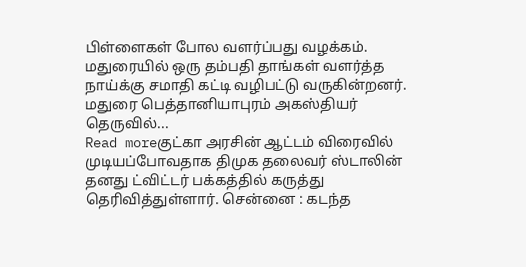பிள்ளைகள் போல வளர்ப்பது வழக்கம். மதுரையில் ஒரு தம்பதி தாங்கள் வளர்த்த நாய்க்கு சமாதி கட்டி வழிபட்டு வருகின்றனர். மதுரை பெத்தானியாபுரம் அகஸ்தியர் தெருவில்...
Read moreகுட்கா அரசின் ஆட்டம் விரைவில் முடியப்போவதாக திமுக தலைவர் ஸ்டாலின் தனது ட்விட்டர் பக்கத்தில் கருத்து தெரிவித்துள்ளார். சென்னை : கடந்த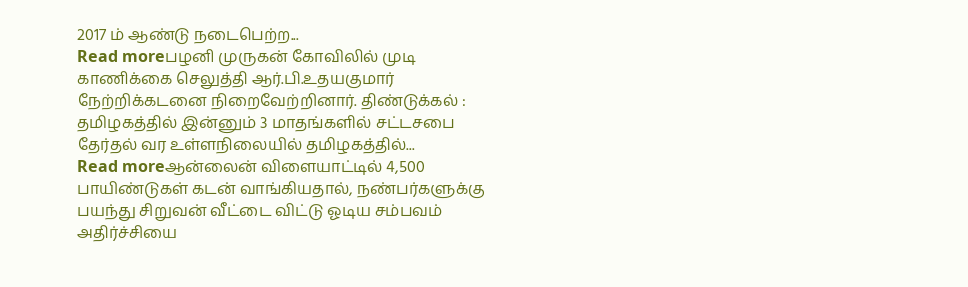2017 ம் ஆண்டு நடைபெற்ற...
Read moreபழனி முருகன் கோவிலில் முடி காணிக்கை செலுத்தி ஆர்.பி.உதயகுமார் நேற்றிக்கடனை நிறைவேற்றினார். திண்டுக்கல் : தமிழகத்தில் இன்னும் 3 மாதங்களில் சட்டசபை தேர்தல் வர உள்ளநிலையில் தமிழகத்தில்...
Read moreஆன்லைன் விளையாட்டில் 4,500 பாயிண்டுகள் கடன் வாங்கியதால், நண்பர்களுக்கு பயந்து சிறுவன் வீட்டை விட்டு ஓடிய சம்பவம் அதிர்ச்சியை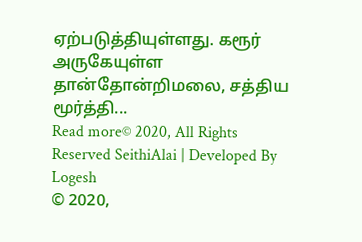ஏற்படுத்தியுள்ளது. கரூர் அருகேயுள்ள தான்தோன்றிமலை, சத்திய மூர்த்தி...
Read more© 2020, All Rights Reserved SeithiAlai | Developed By Logesh
© 2020,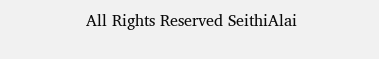All Rights Reserved SeithiAlai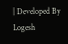| Developed By Logesh